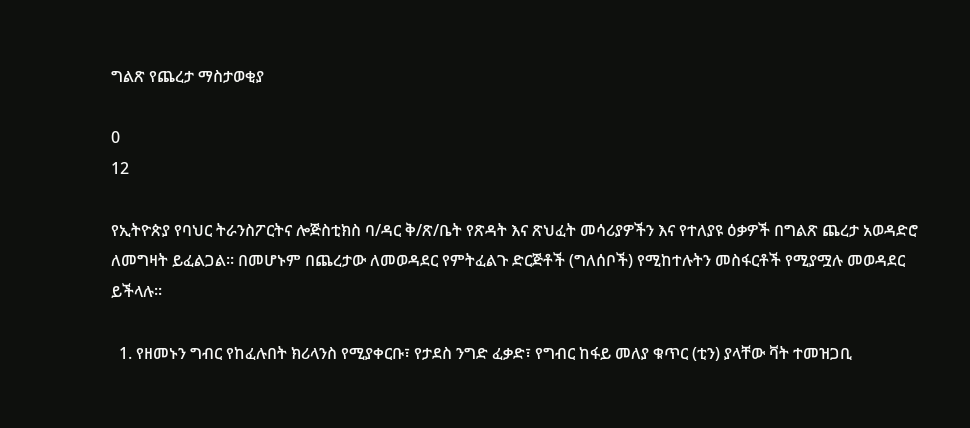ግልጽ የጨረታ ማስታወቂያ

0
12

የኢትዮጵያ የባህር ትራንስፖርትና ሎጅስቲክስ ባ/ዳር ቅ/ጽ/ቤት የጽዳት እና ጽህፈት መሳሪያዎችን እና የተለያዩ ዕቃዎች በግልጽ ጨረታ አወዳድሮ ለመግዛት ይፈልጋል፡፡ በመሆኑም በጨረታው ለመወዳደር የምትፈልጉ ድርጅቶች (ግለሰቦች) የሚከተሉትን መስፋርቶች የሚያሟሉ መወዳደር ይችላሉ፡፡

  1. የዘመኑን ግብር የከፈሉበት ክሪላንስ የሚያቀርቡ፣ የታደስ ንግድ ፈቃድ፣ የግብር ከፋይ መለያ ቁጥር (ቲን) ያላቸው ቫት ተመዝጋቢ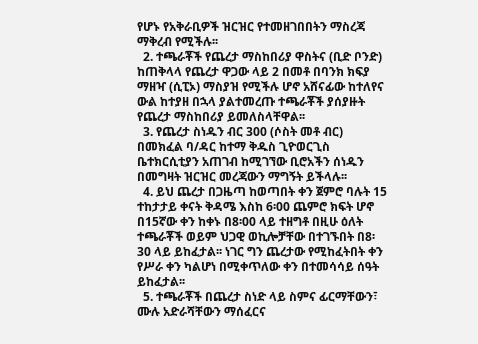የሆኑ የአቅራቢዎች ዝርዝር የተመዘገበበትን ማስረጃ ማቅረብ የሚችሉ፡፡
  2. ተጫራቾች የጨረታ ማስከበሪያ ዋስትና (ቢድ ቦንድ) ከጠቅላላ የጨረታ ዋጋው ላይ 2 በመቶ በባንክ ክፍያ ማዘዣ (ሲፒኦ) ማስያዝ የሚችሉ ሆኖ አሸናፊው ከተለየና ውል ከተያዘ በኋላ ያልተመረጡ ተጫራቾች ያሰያዙት የጨረታ ማስከበሪያ ይመለስላቸዋል፡፡
  3. የጨረታ ስነዱን ብር 300 (ሶስት መቶ ብር) በመክፈል ባ/ዳር ከተማ ቅዱስ ጊዮወርጊስ ቤተክርሲቲያን አጠገብ ከሚገኘው ቢሮአችን ሰነዱን በመግዛት ዝርዝር መረጃውን ማግኝት ይችላሉ፡፡
  4. ይህ ጨረታ በጋዜጣ ከወጣበት ቀን ጀምሮ ባሉት 15 ተከታታይ ቀናት ቅዳሜ እስከ 6፡00 ጨምሮ ክፍት ሆኖ በ15ኛው ቀን ከቀኑ በ8፡00 ላይ ተዘግቶ በዚሁ ዕለት ተጫራቾች ወይም ህጋዊ ወኪሎቻቸው በተገኙበት በ8፡30 ላይ ይከፈታል፡፡ ነገር ግን ጨረታው የሚከፈትበት ቀን የሥራ ቀን ካልሆነ በሚቀጥለው ቀን በተመሳሳይ ሰዓት ይከፈታል፡፡
  5. ተጫራቾች በጨረታ ስነድ ላይ ስምና ፊርማቸውን፣ ሙሉ አድራሻቸውን ማሰፈርና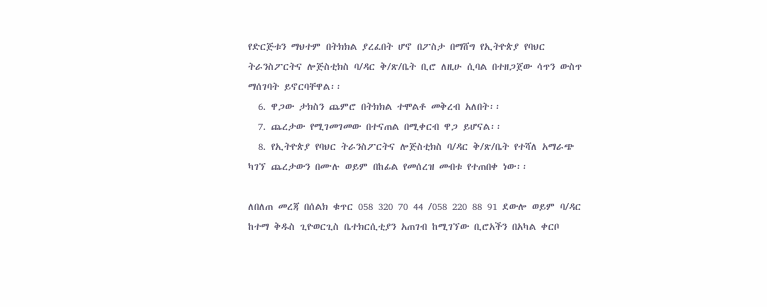የድርጅቱን ማህተም በትክክል ያረፈበት ሆኖ በፖስታ በማሸግ የኢትዮጵያ የባህር ትራንስፖርትና ሎጅስቲክስ ባ/ዳር ቅ/ጽ/ቤት ቢሮ ለዚሁ ሲባል በተዘጋጀው ሳጥን ውስጥ ማሰገባት ይኖርባቸዋል፡፡
  6. ዋጋው ታክስን ጨምሮ በትክክል ተሞልቶ መቅረብ አለበት፡፡
  7. ጨረታው የሚገመገመው በተናጠል በሚቀርብ ዋጋ ይሆናል፡፡
  8. የኢትዮጵያ የባህር ትራንስፖርትና ሎጅስቲክስ ባ/ዳር ቅ/ጽ/ቤት የተሻለ አማራጭ ካገኘ ጨረታውን በሙሉ ወይም በከፊል የመሰረዝ መብቱ የተጠበቀ ነው፡፡

ለበለጠ መረጃ በሰልክ ቁጥር 058 320 70 44 /058 220 88 91 ደውሎ ወይም ባ/ዳር ከተማ ቅዱስ ጊዮወርጊስ ቤተክርሲቲያን አጠገብ ከሚገኘው ቢሮአችን በአካል ቀርቦ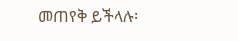መጠየቅ ይችላሉ፡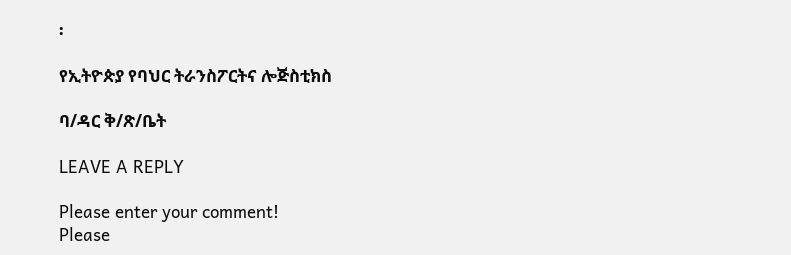፡

የኢትዮጵያ የባህር ትራንስፖርትና ሎጅስቲክስ

ባ/ዳር ቅ/ጽ/ቤት

LEAVE A REPLY

Please enter your comment!
Please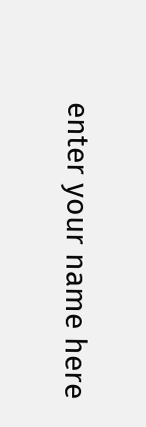enter your name here